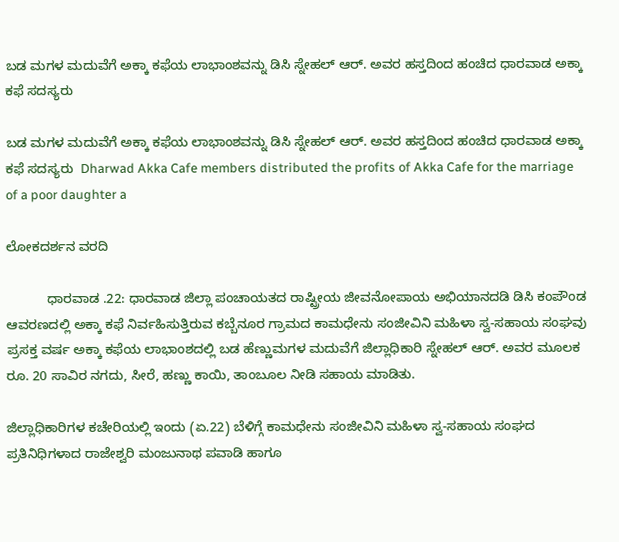ಬಡ ಮಗಳ ಮದುವೆಗೆ ಅಕ್ಕಾ ಕಫೆಯ ಲಾಭಾಂಶವನ್ನು ಡಿಸಿ ಸ್ನೇಹಲ್ ಆರ್‌. ಅವರ ಹಸ್ತದಿಂದ ಹಂಚಿದ ಧಾರವಾಡ ಅಕ್ಕಾ ಕಫೆ ಸದಸ್ಯರು

ಬಡ ಮಗಳ ಮದುವೆಗೆ ಅಕ್ಕಾ ಕಫೆಯ ಲಾಭಾಂಶವನ್ನು ಡಿಸಿ ಸ್ನೇಹಲ್ ಆರ್‌. ಅವರ ಹಸ್ತದಿಂದ ಹಂಚಿದ ಧಾರವಾಡ ಅಕ್ಕಾ ಕಫೆ ಸದಸ್ಯರು  Dharwad Akka Cafe members distributed the profits of Akka Cafe for the marriage of a poor daughter a

ಲೋಕದರ್ಶನ ವರದಿ

           ಧಾರವಾಡ .22: ಧಾರವಾಡ ಜಿಲ್ಲಾ ಪಂಚಾಯತದ ರಾಷ್ಟ್ರೀಯ ಜೀವನೋಪಾಯ ಅಭಿಯಾನದಡಿ ಡಿಸಿ ಕಂಪೌಂಡ ಆವರಣದಲ್ಲಿ ಅಕ್ಕಾ ಕಫೆ ನಿರ್ವಹಿಸುತ್ತಿರುವ ಕಬ್ಬೆನೂರ ಗ್ರಾಮದ ಕಾಮಧೇನು ಸಂಜೀವಿನಿ ಮಹಿಳಾ ಸ್ವ-ಸಹಾಯ ಸಂಘವು ಪ್ರಸಕ್ತ ವರ್ಷ ಅಕ್ಕಾ ಕಫೆಯ ಲಾಭಾಂಶದಲ್ಲಿ ಬಡ ಹೆಣ್ಣುಮಗಳ ಮದುವೆಗೆ ಜಿಲ್ಲಾಧಿಕಾರಿ ಸ್ನೇಹಲ್ ಆರ್‌. ಅವರ ಮೂಲಕ ರೂ. 20 ಸಾವಿರ ನಗದು, ಸೀರೆ, ಹಣ್ಣು ಕಾಯಿ, ತಾಂಬೂಲ ನೀಡಿ ಸಹಾಯ ಮಾಡಿತು.

ಜಿಲ್ಲಾಧಿಕಾರಿಗಳ ಕಚೇರಿಯಲ್ಲಿ ಇಂದು (ಏ.22) ಬೆಳಿಗ್ಗೆ ಕಾಮಧೇನು ಸಂಜೀವಿನಿ ಮಹಿಳಾ ಸ್ವ-ಸಹಾಯ ಸಂಘದ ಪ್ರತಿನಿಧಿಗಳಾದ ರಾಜೇಶ್ವರಿ ಮಂಜುನಾಥ ಪವಾಡಿ ಹಾಗೂ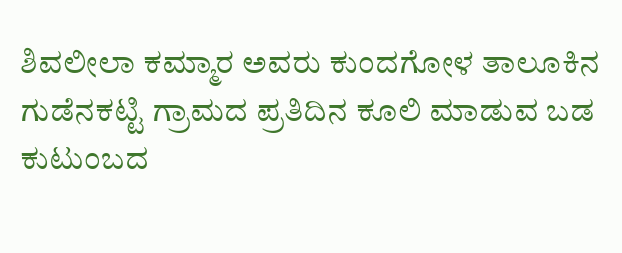ಶಿವಲೀಲಾ ಕಮ್ಮಾರ ಅವರು ಕುಂದಗೋಳ ತಾಲೂಕಿನ ಗುಡೆನಕಟ್ಟಿ ಗ್ರಾಮದ ಪ್ರತಿದಿನ ಕೂಲಿ ಮಾಡುವ ಬಡ ಕುಟುಂಬದ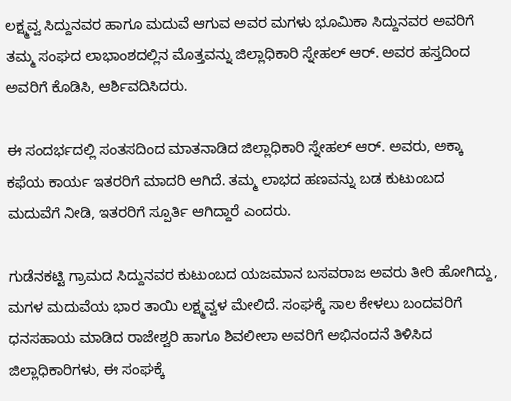ಲಕ್ಷ್ಮವ್ವ ಸಿದ್ದುನವರ ಹಾಗೂ ಮದುವೆ ಆಗುವ ಅವರ ಮಗಳು ಭೂಮಿಕಾ ಸಿದ್ದುನವರ ಅವರಿಗೆ ತಮ್ಮ ಸಂಘದ ಲಾಭಾಂಶದಲ್ಲಿನ ಮೊತ್ತವನ್ನು ಜಿಲ್ಲಾಧಿಕಾರಿ ಸ್ನೇಹಲ್ ಆರ್‌. ಅವರ ಹಸ್ತದಿಂದ ಅವರಿಗೆ ಕೊಡಿಸಿ, ಆರ್ಶಿವದಿಸಿದರು.

ಈ ಸಂದರ್ಭದಲ್ಲಿ ಸಂತಸದಿಂದ ಮಾತನಾಡಿದ ಜಿಲ್ಲಾಧಿಕಾರಿ ಸ್ನೇಹಲ್ ಆರ್‌. ಅವರು, ಅಕ್ಕಾ ಕಫೆಯ ಕಾರ್ಯ ಇತರರಿಗೆ ಮಾದರಿ ಆಗಿದೆ. ತಮ್ಮ ಲಾಭದ ಹಣವನ್ನು ಬಡ ಕುಟುಂಬದ ಮದುವೆಗೆ ನೀಡಿ, ಇತರರಿಗೆ ಸ್ಪೂರ್ತಿ ಆಗಿದ್ದಾರೆ ಎಂದರು.

ಗುಡೆನಕಟ್ಟಿ ಗ್ರಾಮದ ಸಿದ್ದುನವರ ಕುಟುಂಬದ ಯಜಮಾನ ಬಸವರಾಜ ಅವರು ತೀರಿ ಹೋಗಿದ್ದು, ಮಗಳ ಮದುವೆಯ ಭಾರ ತಾಯಿ ಲಕ್ಷ್ಮವ್ವಳ ಮೇಲಿದೆ. ಸಂಘಕ್ಕೆ ಸಾಲ ಕೇಳಲು ಬಂದವರಿಗೆ ಧನಸಹಾಯ ಮಾಡಿದ ರಾಜೇಶ್ವರಿ ಹಾಗೂ ಶಿವಲೀಲಾ ಅವರಿಗೆ ಅಭಿನಂದನೆ ತಿಳಿಸಿದ ಜಿಲ್ಲಾಧಿಕಾರಿಗಳು, ಈ ಸಂಘಕ್ಕೆ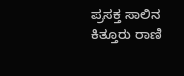ಪ್ರಸಕ್ತ ಸಾಲಿನ ಕಿತ್ತೂರು ರಾಣಿ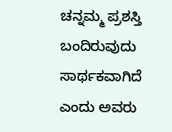ಚನ್ನಮ್ಮ ಪ್ರಶಸ್ತಿ ಬಂದಿರುವುದು ಸಾರ್ಥಕವಾಗಿದೆ ಎಂದು ಅವರು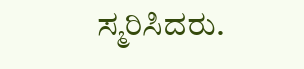ಸ್ಮರಿಸಿದರು.